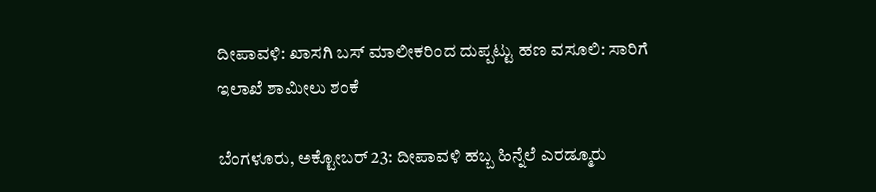ದೀಪಾವಳಿ: ಖಾಸಗಿ ಬಸ್‌ ಮಾಲೀಕರಿಂದ ದುಪ್ಪಟ್ಟು ಹಣ ವಸೂಲಿ: ಸಾರಿಗೆ ಇಲಾಖೆ ಶಾಮೀಲು ಶಂಕೆ

ಬೆಂಗಳೂರು, ಅಕ್ಟೋಬರ್ 23: ದೀಪಾವಳಿ ಹಬ್ಬ ಹಿನ್ನೆಲೆ ಎರಡ್ಮೂರು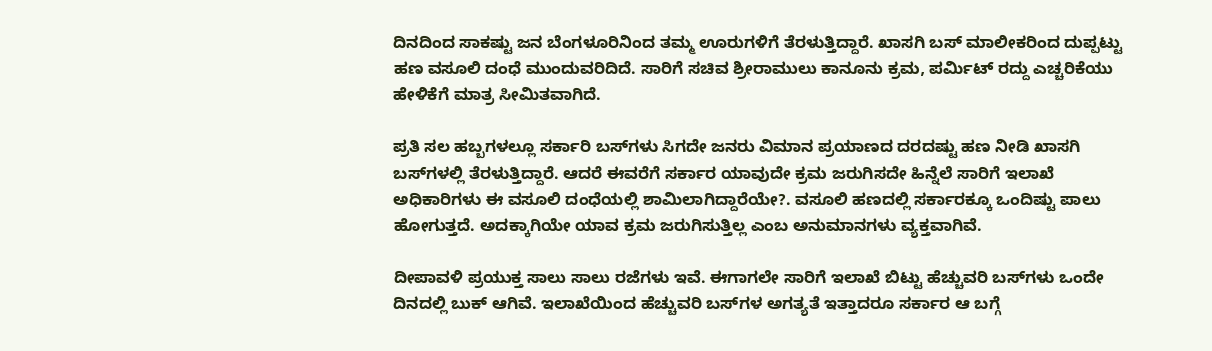ದಿನದಿಂದ ಸಾಕಷ್ಟು ಜನ ಬೆಂಗಳೂರಿನಿಂದ ತಮ್ಮ ಊರುಗಳಿಗೆ ತೆರಳುತ್ತಿದ್ದಾರೆ. ಖಾಸಗಿ ಬಸ್ ಮಾಲೀಕರಿಂದ ದುಪ್ಪಟ್ಟು ಹಣ ವಸೂಲಿ ದಂಧೆ ಮುಂದುವರಿದಿದೆ. ಸಾರಿಗೆ ಸಚಿವ ಶ್ರೀರಾಮುಲು ಕಾನೂನು ಕ್ರಮ, ಪರ್ಮಿಟ್ ರದ್ದು ಎಚ್ಚರಿಕೆಯು ಹೇಳಿಕೆಗೆ ಮಾತ್ರ ಸೀಮಿತವಾಗಿದೆ.

ಪ್ರತಿ ಸಲ ಹಬ್ಬಗಳಲ್ಲೂ ಸರ್ಕಾರಿ ಬಸ್‌ಗಳು ಸಿಗದೇ ಜನರು ವಿಮಾನ ಪ್ರಯಾಣದ ದರದಷ್ಟು ಹಣ ನೀಡಿ ಖಾಸಗಿ ಬಸ್‌ಗಳಲ್ಲಿ ತೆರಳುತ್ತಿದ್ದಾರೆ. ಆದರೆ ಈವರೆಗೆ ಸರ್ಕಾರ ಯಾವುದೇ ಕ್ರಮ ಜರುಗಿಸದೇ ಹಿನ್ನೆಲೆ ಸಾರಿಗೆ ಇಲಾಖೆ ಅಧಿಕಾರಿಗಳು ಈ ವಸೂಲಿ ದಂಧೆಯಲ್ಲಿ ಶಾಮಿಲಾಗಿದ್ದಾರೆಯೇ?. ವಸೂಲಿ ಹಣದಲ್ಲಿ ಸರ್ಕಾರಕ್ಕೂ ಒಂದಿಷ್ಟು ಪಾಲು ಹೋಗುತ್ತದೆ. ಅದಕ್ಕಾಗಿಯೇ ಯಾವ ಕ್ರಮ ಜರುಗಿಸುತ್ತಿಲ್ಲ ಎಂಬ ಅನುಮಾನಗಳು ವ್ಯಕ್ತವಾಗಿವೆ.

ದೀಪಾವಳಿ ಪ್ರಯುಕ್ತ ಸಾಲು ಸಾಲು ರಜೆಗಳು ಇವೆ. ಈಗಾಗಲೇ ಸಾರಿಗೆ ಇಲಾಖೆ ಬಿಟ್ಟು ಹೆಚ್ಚುವರಿ ಬಸ್‌ಗಳು ಒಂದೇ ದಿನದಲ್ಲಿ ಬುಕ್ ಆಗಿವೆ. ಇಲಾಖೆಯಿಂದ ಹೆಚ್ಚುವರಿ ಬಸ್‌ಗಳ ಅಗತ್ಯತೆ ಇತ್ತಾದರೂ ಸರ್ಕಾರ ಆ ಬಗ್ಗೆ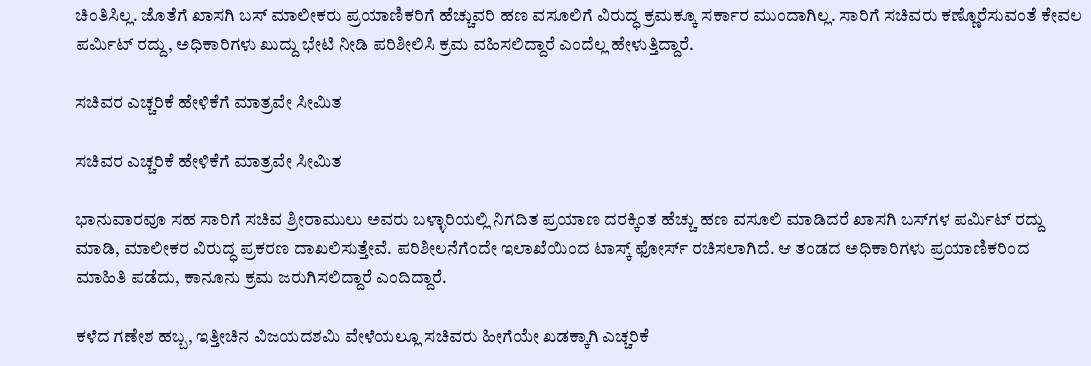ಚಿಂತಿಸಿಲ್ಲ. ಜೊತೆಗೆ ಖಾಸಗಿ ಬಸ್ ಮಾಲೀಕರು ಪ್ರಯಾಣಿಕರಿಗೆ ಹೆಚ್ಚುವರಿ ಹಣ ವಸೂಲಿಗೆ ವಿರುದ್ಧ ಕ್ರಮಕ್ಕೂ ಸರ್ಕಾರ ಮುಂದಾಗಿಲ್ಲ. ಸಾರಿಗೆ ಸಚಿವರು ಕಣ್ಣೊರೆಸುವಂತೆ ಕೇವಲ ಪರ್ಮಿಟ್ ರದ್ದು, ಅಧಿಕಾರಿಗಳು ಖುದ್ದು ಭೇಟಿ ನೀಡಿ ಪರಿಶೀಲಿಸಿ ಕ್ರಮ ವಹಿಸಲಿದ್ದಾರೆ ಎಂದೆಲ್ಲ ಹೇಳುತ್ತಿದ್ದಾರೆ.

ಸಚಿವರ ಎಚ್ಚರಿಕೆ ಹೇಳಿಕೆಗೆ ಮಾತ್ರವೇ ಸೀಮಿತ

ಸಚಿವರ ಎಚ್ಚರಿಕೆ ಹೇಳಿಕೆಗೆ ಮಾತ್ರವೇ ಸೀಮಿತ

ಭಾನುವಾರವೂ ಸಹ ಸಾರಿಗೆ ಸಚಿವ ಶ್ರೀರಾಮುಲು ಅವರು ಬಳ್ಳಾರಿಯಲ್ಲಿ ನಿಗದಿತ ಪ್ರಯಾಣ ದರಕ್ಕಿಂತ ಹೆಚ್ಚು ಹಣ ವಸೂಲಿ ಮಾಡಿದರೆ ಖಾಸಗಿ ಬಸ್‌ಗಳ ಪರ್ಮಿಟ್ ರದ್ದು ಮಾಡಿ, ಮಾಲೀಕರ ವಿರುದ್ಧ ಪ್ರಕರಣ ದಾಖಲಿಸುತ್ತೇವೆ. ಪರಿಶೀಲನೆಗೆಂದೇ ಇಲಾಖೆಯಿಂದ ಟಾಸ್ಕ್ ಫೋರ್ಸ್ ರಚಿಸಲಾಗಿದೆ. ಆ ತಂಡದ ಅಧಿಕಾರಿಗಳು ಪ್ರಯಾಣಿಕರಿಂದ ಮಾಹಿತಿ ಪಡೆದು, ಕಾನೂನು ಕ್ರಮ ಜರುಗಿಸಲಿದ್ದಾರೆ ಎಂದಿದ್ದಾರೆ.

ಕಳೆದ ಗಣೇಶ ಹಬ್ಬ, ಇತ್ತೀಚಿನ ವಿಜಯದಶಮಿ ವೇಳೆಯಲ್ಲೂ ಸಚಿವರು ಹೀಗೆಯೇ ಖಡಕ್ಕಾಗಿ ಎಚ್ಚರಿಕೆ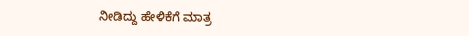ನೀಡಿದ್ದು ಹೇಳಿಕೆಗೆ ಮಾತ್ರ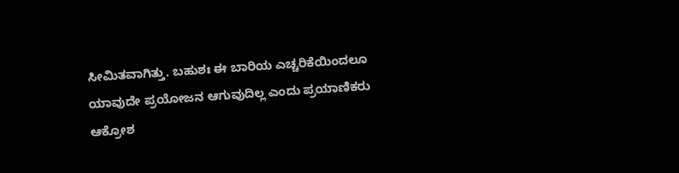ಸೀಮಿತವಾಗಿತ್ತು. ಬಹುಶಃ ಈ ಬಾರಿಯ ಎಚ್ಚರಿಕೆಯಿಂದಲೂ ಯಾವುದೇ ಪ್ರಯೋಜನ ಆಗುವುದಿಲ್ಲ ಎಂದು ಪ್ರಯಾಣಿಕರು ಆಕ್ರೋಶ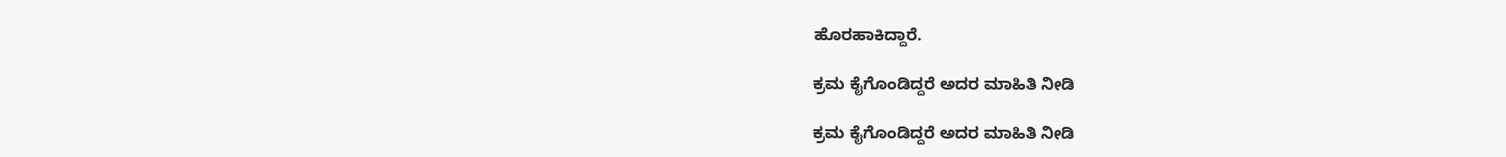ಹೊರಹಾಕಿದ್ದಾರೆ.

ಕ್ರಮ ಕೈಗೊಂಡಿದ್ದರೆ ಅದರ ಮಾಹಿತಿ ನೀಡಿ

ಕ್ರಮ ಕೈಗೊಂಡಿದ್ದರೆ ಅದರ ಮಾಹಿತಿ ನೀಡಿ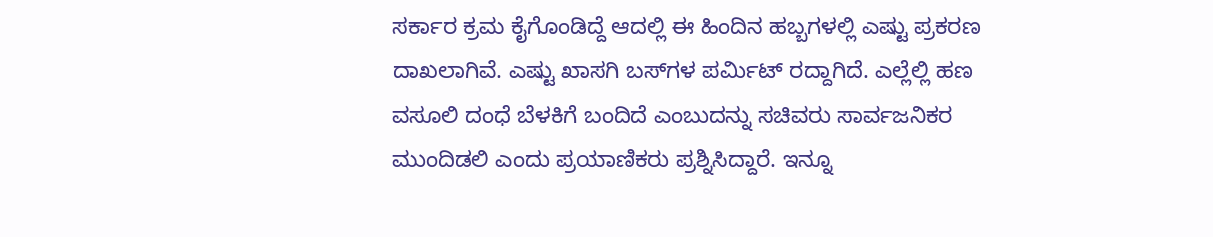ಸರ್ಕಾರ ಕ್ರಮ ಕೈಗೊಂಡಿದ್ದೆ ಆದಲ್ಲಿ ಈ ಹಿಂದಿನ ಹಬ್ಬಗಳಲ್ಲಿ ಎಷ್ಟು ಪ್ರಕರಣ ದಾಖಲಾಗಿವೆ. ಎಷ್ಟು ಖಾಸಗಿ ಬಸ್‌ಗಳ ಪರ್ಮಿಟ್ ರದ್ದಾಗಿದೆ. ಎಲ್ಲೆಲ್ಲಿ ಹಣ ವಸೂಲಿ ದಂಧೆ ಬೆಳಕಿಗೆ ಬಂದಿದೆ ಎಂಬುದನ್ನು ಸಚಿವರು ಸಾರ್ವಜನಿಕರ ಮುಂದಿಡಲಿ ಎಂದು ಪ್ರಯಾಣಿಕರು ಪ್ರಶ್ನಿಸಿದ್ದಾರೆ. ಇನ್ನೂ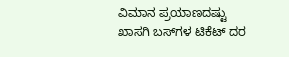ವಿಮಾನ ಪ್ರಯಾಣದಷ್ಟು ಖಾಸಗಿ ಬಸ್‌ಗಳ ಟಿಕೆಟ್ ದರ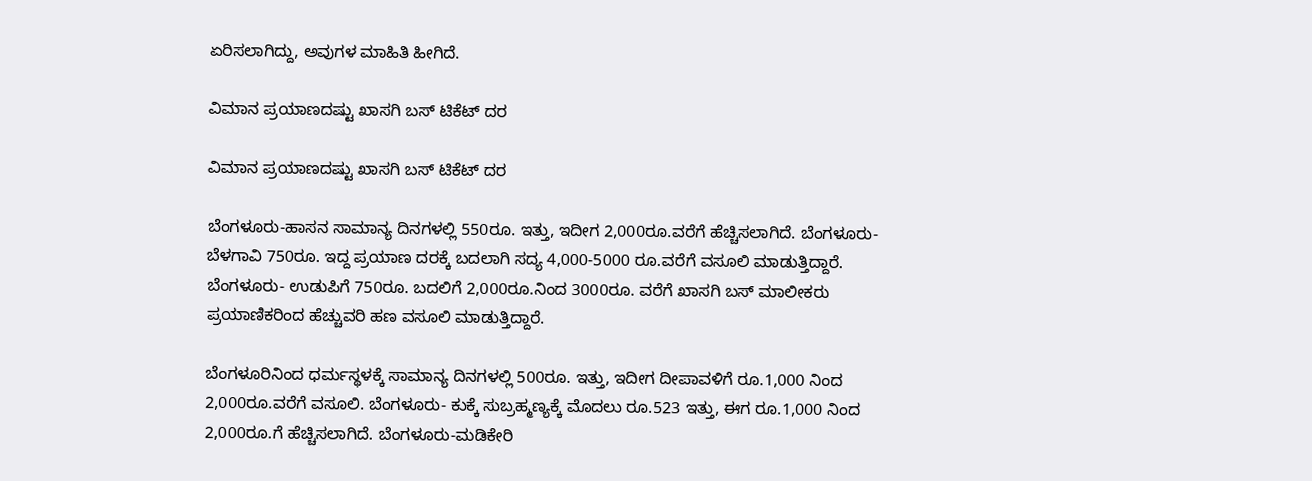ಏರಿಸಲಾಗಿದ್ದು, ಅವುಗಳ ಮಾಹಿತಿ ಹೀಗಿದೆ.

ವಿಮಾನ ಪ್ರಯಾಣದಷ್ಟು ಖಾಸಗಿ ಬಸ್‌ ಟಿಕೆಟ್ ದರ

ವಿಮಾನ ಪ್ರಯಾಣದಷ್ಟು ಖಾಸಗಿ ಬಸ್‌ ಟಿಕೆಟ್ ದರ

ಬೆಂಗಳೂರು-ಹಾಸನ ಸಾಮಾನ್ಯ ದಿನಗಳಲ್ಲಿ 550ರೂ. ಇತ್ತು, ಇದೀಗ 2,000ರೂ.ವರೆಗೆ ಹೆಚ್ಚಿಸಲಾಗಿದೆ. ಬೆಂಗಳೂರು-ಬೆಳಗಾವಿ 750ರೂ. ಇದ್ದ ಪ್ರಯಾಣ ದರಕ್ಕೆ ಬದಲಾಗಿ ಸದ್ಯ 4,000-5000 ರೂ.ವರೆಗೆ ವಸೂಲಿ ಮಾಡುತ್ತಿದ್ದಾರೆ. ಬೆಂಗಳೂರು- ಉಡುಪಿಗೆ 750ರೂ. ಬದಲಿಗೆ 2,000ರೂ.ನಿಂದ 3000ರೂ. ವರೆಗೆ ಖಾಸಗಿ ಬಸ್ ಮಾಲೀಕರು ಪ್ರಯಾಣಿಕರಿಂದ ಹೆಚ್ಚುವರಿ ಹಣ ವಸೂಲಿ ಮಾಡುತ್ತಿದ್ದಾರೆ.

ಬೆಂಗಳೂರಿನಿಂದ ಧರ್ಮಸ್ಥಳಕ್ಕೆ ಸಾಮಾನ್ಯ ದಿನಗಳಲ್ಲಿ 500ರೂ. ಇತ್ತು, ಇದೀಗ ದೀಪಾವಳಿಗೆ ರೂ.1,000 ನಿಂದ 2,000ರೂ.ವರೆಗೆ ವಸೂಲಿ. ಬೆಂಗಳೂರು- ಕುಕ್ಕೆ ಸುಬ್ರಹ್ಮಣ್ಯಕ್ಕೆ ಮೊದಲು ರೂ.523 ಇತ್ತು, ಈಗ ರೂ.1,000 ನಿಂದ 2,000ರೂ.ಗೆ ಹೆಚ್ಚಿಸಲಾಗಿದೆ. ಬೆಂಗಳೂರು-ಮಡಿಕೇರಿ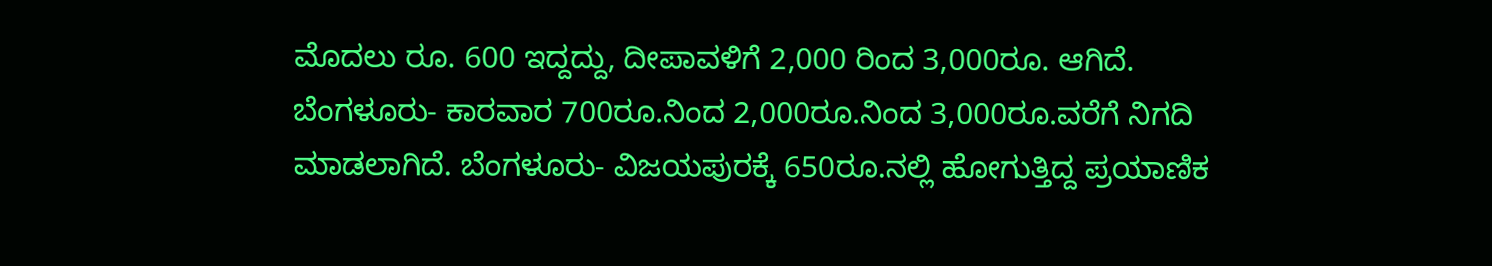ಮೊದಲು ರೂ. 600 ಇದ್ದದ್ದು, ದೀಪಾವಳಿಗೆ 2,000 ರಿಂದ 3,000ರೂ. ಆಗಿದೆ. ಬೆಂಗಳೂರು- ಕಾರವಾರ 700ರೂ.ನಿಂದ 2,000ರೂ.ನಿಂದ 3,000ರೂ.ವರೆಗೆ ನಿಗದಿ ಮಾಡಲಾಗಿದೆ. ಬೆಂಗಳೂರು- ವಿಜಯಪುರಕ್ಕೆ 650ರೂ.ನಲ್ಲಿ ಹೋಗುತ್ತಿದ್ದ ಪ್ರಯಾಣಿಕ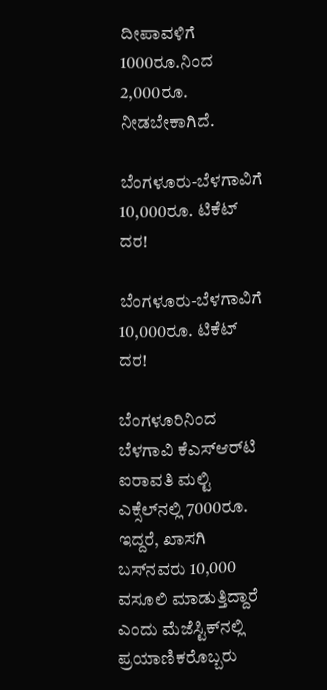ದೀಪಾವಳಿಗೆ 1000ರೂ.ನಿಂದ 2,000ರೂ. ನೀಡಬೇಕಾಗಿದೆ.

ಬೆಂಗಳೂರು-ಬೆಳಗಾವಿಗೆ 10,000ರೂ. ಟಿಕೆಟ್ ದರ!

ಬೆಂಗಳೂರು-ಬೆಳಗಾವಿಗೆ 10,000ರೂ. ಟಿಕೆಟ್ ದರ!

ಬೆಂಗಳೂರಿನಿಂದ ಬೆಳಗಾವಿ ಕೆಎಸ್‌ಆರ್‌ಟಿ ಐರಾವತಿ ಮಲ್ಟಿ ಎಕ್ಸೆಲ್‌ನಲ್ಲಿ 7000ರೂ. ಇದ್ದರೆ, ಖಾಸಗಿ ಬಸ್‌ನವರು 10,000 ವಸೂಲಿ ಮಾಡುತ್ತಿದ್ದಾರೆ ಎಂದು ಮೆಜೆಸ್ಟಿಕ್‌ನಲ್ಲಿ ಪ್ರಯಾಣಿಕರೊಬ್ಬರು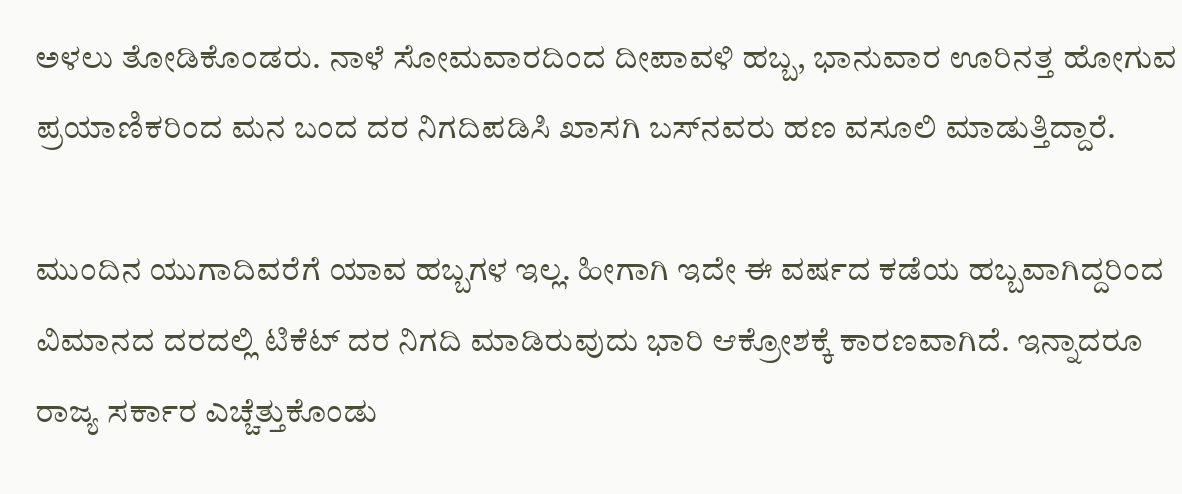ಅಳಲು ತೋಡಿಕೊಂಡರು. ನಾಳೆ ಸೋಮವಾರದಿಂದ ದೀಪಾವಳಿ ಹಬ್ಬ, ಭಾನುವಾರ ಊರಿನತ್ತ ಹೋಗುವ ಪ್ರಯಾಣಿಕರಿಂದ ಮನ ಬಂದ ದರ ನಿಗದಿಪಡಿಸಿ ಖಾಸಗಿ ಬಸ್‌ನವರು ಹಣ ವಸೂಲಿ ಮಾಡುತ್ತಿದ್ದಾರೆ.

ಮುಂದಿನ ಯುಗಾದಿವರೆಗೆ ಯಾವ ಹಬ್ಬಗಳ ಇಲ್ಲ. ಹೀಗಾಗಿ ಇದೇ ಈ ವರ್ಷದ ಕಡೆಯ ಹಬ್ಬವಾಗಿದ್ದರಿಂದ ವಿಮಾನದ ದರದಲ್ಲಿ ಟಿಕೆಟ್ ದರ ನಿಗದಿ ಮಾಡಿರುವುದು ಭಾರಿ ಆಕ್ರೋಶಕ್ಕೆ ಕಾರಣವಾಗಿದೆ. ಇನ್ನಾದರೂ ರಾಜ್ಯ ಸರ್ಕಾರ ಎಚ್ಚೆತ್ತುಕೊಂಡು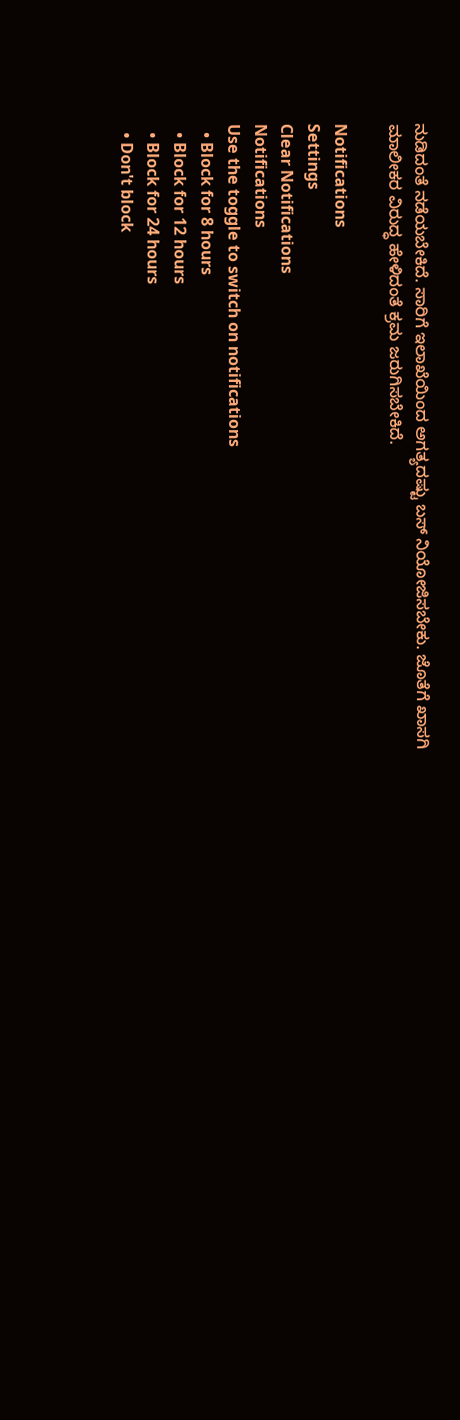ನುಡಿದಂತೆ ನಡೆಯಬೇಕಿದೆ. ಸಾರಿಗೆ ಇಲಾಖೆಯಿಂದ ಅಗತ್ಯದಷ್ಟು ಬಸ್ ನಿಯೋಜಿಸಬೇಕು. ಜೊತೆಗೆ ಖಾಸಗಿ ಮಾಲೀಕರ ವಿರುದ್ಧ ಹೇಳಿದಂತೆ ಕ್ರಮ ಜರುಗಿಸಬೇಕಿದೆ.

Notifications
Settings
Clear Notifications
Notifications
Use the toggle to switch on notifications
  • Block for 8 hours
  • Block for 12 hours
  • Block for 24 hours
  • Don't block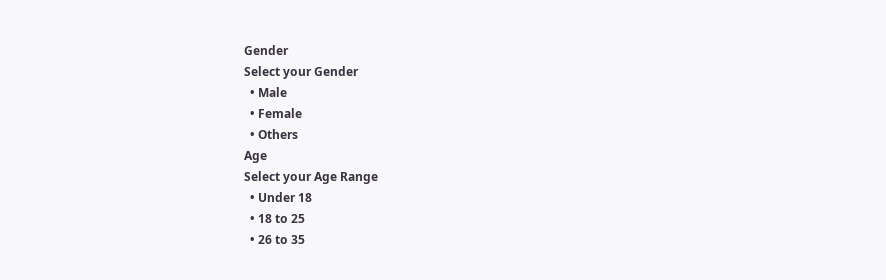Gender
Select your Gender
  • Male
  • Female
  • Others
Age
Select your Age Range
  • Under 18
  • 18 to 25
  • 26 to 35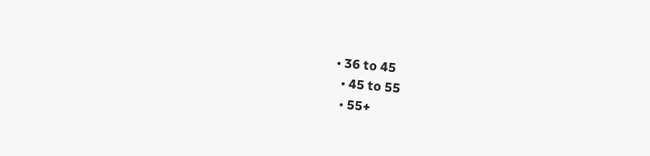• 36 to 45
  • 45 to 55
  • 55+